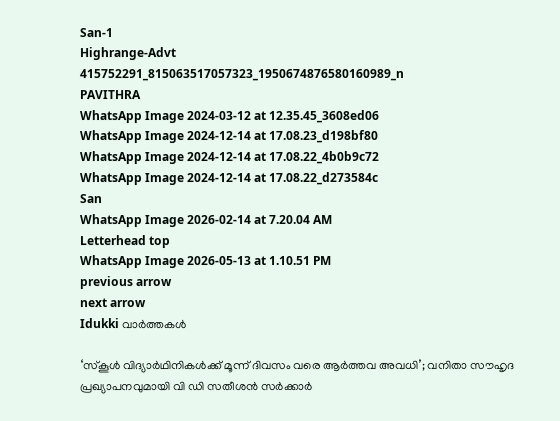San-1
Highrange-Advt
415752291_815063517057323_1950674876580160989_n
PAVITHRA
WhatsApp Image 2024-03-12 at 12.35.45_3608ed06
WhatsApp Image 2024-12-14 at 17.08.23_d198bf80
WhatsApp Image 2024-12-14 at 17.08.22_4b0b9c72
WhatsApp Image 2024-12-14 at 17.08.22_d273584c
San
WhatsApp Image 2026-02-14 at 7.20.04 AM
Letterhead top
WhatsApp Image 2026-05-13 at 1.10.51 PM
previous arrow
next arrow
Idukki വാര്‍ത്തകള്‍

‘സ്കൂൾ വിദ്യാർഥിനികൾക്ക് മൂന്ന് ദിവസം വരെ ആർത്തവ അവധി’; വനിതാ സൗഹൃദ പ്രഖ്യാപനവുമായി വി ഡി സതീശൻ സർക്കാർ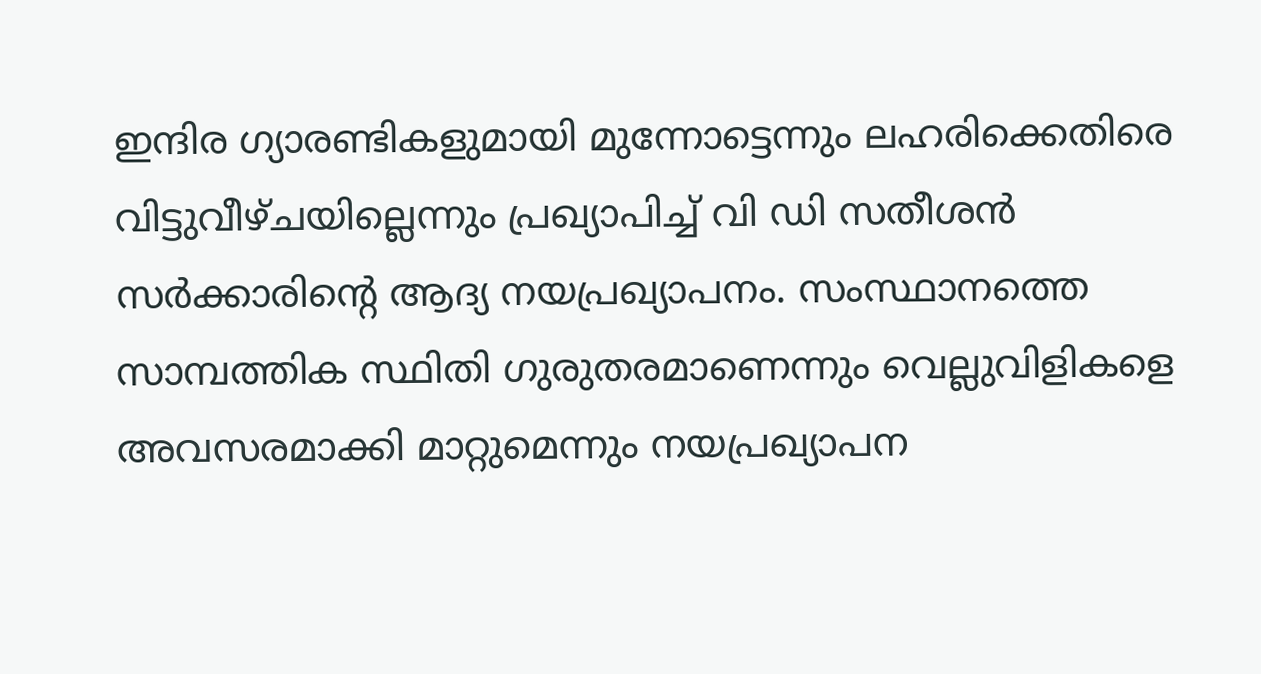ഇന്ദിര ഗ്യാരണ്ടികളുമായി മുന്നോട്ടെന്നും ലഹരിക്കെതിരെ വിട്ടുവീഴ്ചയില്ലെന്നും പ്രഖ്യാപിച്ച് വി ഡി സതീശൻ സർക്കാരിന്റെ ആദ്യ നയപ്രഖ്യാപനം. സംസ്ഥാനത്തെ സാമ്പത്തിക സ്ഥിതി ഗുരുതരമാണെന്നും വെല്ലുവിളികളെ അവസരമാക്കി മാറ്റുമെന്നും നയപ്രഖ്യാപന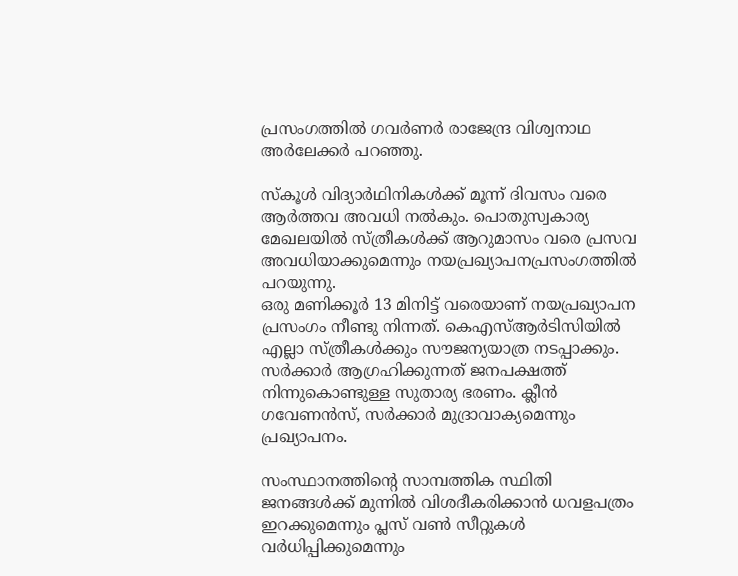പ്രസംഗത്തിൽ ഗവർണർ രാജേന്ദ്ര വിശ്വനാഥ അർലേക്കർ പറഞ്ഞു.

സ്കൂൾ വിദ്യാർഥിനികൾക്ക് മൂന്ന് ദിവസം വരെ ആർത്തവ അവധി നൽകും. പൊതുസ്വകാര്യ മേഖലയിൽ സ്ത്രീകൾക്ക് ആറുമാസം വരെ പ്രസവ അവധിയാക്കുമെന്നും നയപ്രഖ്യാപനപ്രസംഗത്തിൽ പറയുന്നു.
ഒരു മണിക്കൂർ 13 മിനിട്ട് വരെയാണ് നയപ്രഖ്യാപന പ്രസംഗം നീണ്ടു നിന്നത്. കെഎസ്ആർടിസിയിൽ എല്ലാ സ്ത്രീകൾക്കും സൗജന്യയാത്ര നടപ്പാക്കും. സർക്കാർ ആഗ്രഹിക്കുന്നത് ജനപക്ഷത്ത് നിന്നുകൊണ്ടുള്ള സുതാര്യ ഭരണം. ക്ലീൻ ഗവേണൻസ്, സർക്കാർ മുദ്രാവാക്യമെന്നും പ്രഖ്യാപനം.

സംസ്ഥാനത്തിൻ്റെ സാമ്പത്തിക സ്ഥിതി ജനങ്ങൾക്ക് മുന്നിൽ വിശദീകരിക്കാൻ ധവളപത്രം ഇറക്കുമെന്നും പ്ലസ് വൺ സീറ്റുകൾ വർധിപ്പിക്കുമെന്നും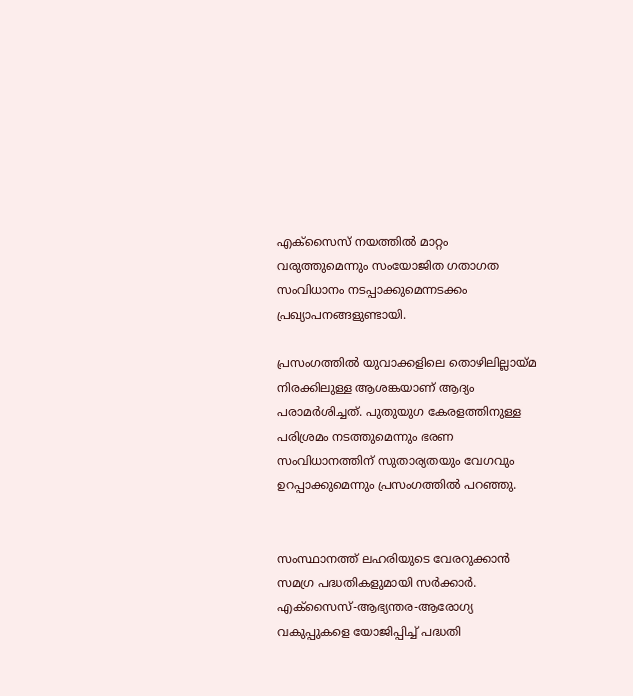എക്സൈസ് നയത്തിൽ മാറ്റം വരുത്തുമെന്നും സംയോജിത ഗതാഗത സംവിധാനം നടപ്പാക്കുമെന്നടക്കം പ്രഖ്യാപനങ്ങളുണ്ടായി.

പ്രസംഗത്തിൽ യുവാക്കളിലെ തൊഴിലില്ലായ്മ നിരക്കിലുള്ള ആശങ്കയാണ് ആദ്യം പരാമർശിച്ചത്. പുതുയുഗ കേരളത്തിനുള്ള പരിശ്രമം നടത്തുമെന്നും ഭരണ സംവിധാനത്തിന് സുതാര്യതയും വേഗവും ഉറപ്പാക്കുമെന്നും പ്രസംഗത്തിൽ പറഞ്ഞു.


സംസ്ഥാനത്ത് ലഹരിയുടെ വേരറുക്കാൻ സമഗ്ര പദ്ധതികളുമായി സർക്കാർ. എക്സൈസ്-ആഭ്യന്തര-ആരോഗ്യ വകുപ്പുകളെ യോജിപ്പിച്ച് പദ്ധതി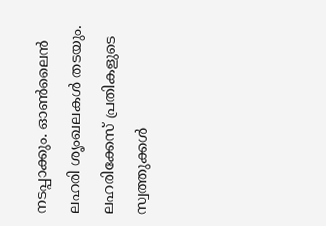നടപ്പാക്കും. ഓൺലൈൻ ലഹരി ശൃംഖലകൾ തടയും. ലഹരിക്കേസ് പ്രതികളുടെ സ്വത്തുക്കൾ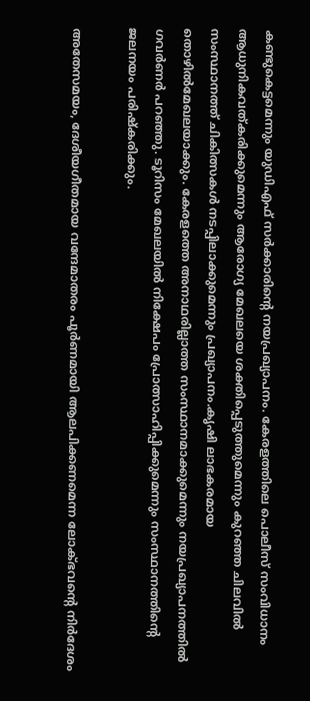കണ്ടുകെട്ടമെന്നും യുഡിഎഫ് സർക്കാരിന്റെ നയപ്രഖ്യാപനം. കേരളത്തിലെ പൊലീസ് സംവിധാനം ആധുനികവത്കരിക്കുമെന്നും ആരോഗ്യ മേഖലയെ ശക്തിപ്പെടുത്തുമെന്നും കുറഞ്ഞ ചിലവിൽ സംസ്ഥാനത്ത് ചികിത്സകൾ നടപ്പിലാക്കുമെന്നും പ്രഖ്യാപനം.കൃഷി ലാഭകരമായ തൊഴിൽമേഖലയാക്കും. കേരളത്തെ അനാഥരില്ലാത്ത സംസ്ഥാനമാക്കുമെന്നും നയപ്രഖ്യാപനത്തിൽ ഗവർണർ പറഞ്ഞു. ടൂറിസം മേഖലയിൽ നിക്ഷേപം പ്രോത്സാഹിപ്പിക്കുമെന്നും സംസ്ഥാനത്തിന്റെ ജലനയം പരിഷ്‌കരിക്കും.

അതേസമയം, ദേശീയഗീതമായ വന്ദേമാതരം പൂർണമായി ആലപിക്കണമെന്ന ലോക്ഭവന്റെ നിർദേശം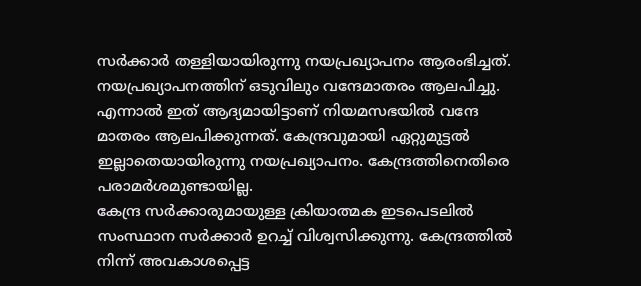സർക്കാർ തള്ളിയായിരുന്നു നയപ്രഖ്യാപനം ആരംഭിച്ചത്. നയപ്രഖ്യാപനത്തിന് ഒടുവിലും വന്ദേമാതരം ആലപിച്ചു. എന്നാൽ ഇത് ആദ്യമായിട്ടാണ് നിയമസഭയിൽ വന്ദേ മാതരം ആലപിക്കുന്നത്. കേന്ദ്രവുമായി ഏറ്റുമുട്ടൽ ഇല്ലാതെയായിരുന്നു നയപ്രഖ്യാപനം. കേന്ദ്രത്തിനെതിരെ പരാമർശമുണ്ടായില്ല.
കേന്ദ്ര സർക്കാരുമായുള്ള ക്രിയാത്മക ഇടപെടലിൽ സംസ്ഥാന സർക്കാർ ഉറച്ച് വിശ്വസിക്കുന്നു. കേന്ദ്രത്തിൽ നിന്ന് അവകാശപ്പെട്ട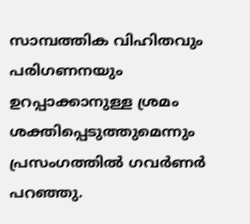സാമ്പത്തിക വിഹിതവും പരിഗണനയും ഉറപ്പാക്കാനുള്ള ശ്രമം ശക്തിപ്പെടുത്തുമെന്നും പ്രസംഗത്തിൽ ഗവർണർ പറഞ്ഞു.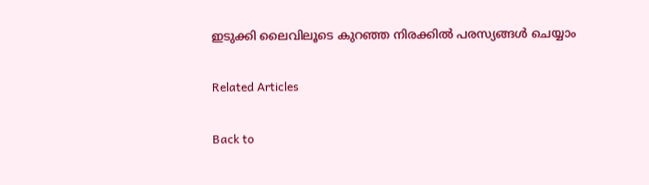ഇടുക്കി ലൈവിലൂടെ കുറഞ്ഞ നിരക്കിൽ പരസ്യങ്ങൾ ചെയ്യാം

Related Articles

Back to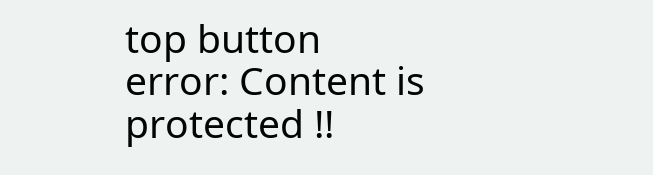top button
error: Content is protected !!